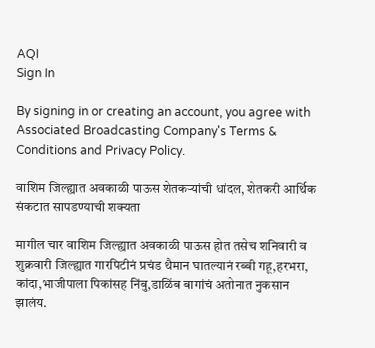AQI
Sign In

By signing in or creating an account, you agree with Associated Broadcasting Company's Terms & Conditions and Privacy Policy.

वाशिम जिल्ह्यात अवकाळी पाऊस शेतकऱ्यांची धांदल, शेतकरी आर्थिक संकटात सापडण्याची शक्यता

मागील चार वाशिम जिल्ह्यात अवकाळी पाऊस होत तसेच शनिवारी व शुक्रवारी जिल्ह्यात गारपिटीनं प्रचंड थैमान घातल्यानं रब्बी गहू,हरभरा, कांदा,भाजीपाला पिकांसह निंबु,डाळिंब बागांचं अतोनात नुकसान झालंय.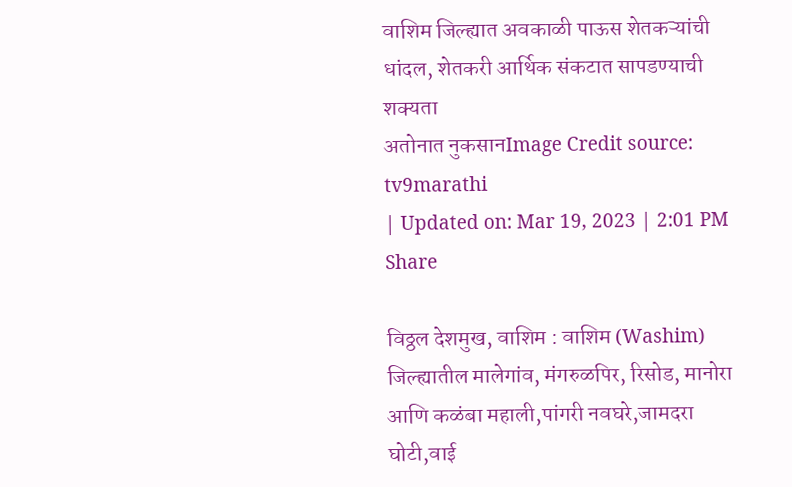वाशिम जिल्ह्यात अवकाळी पाऊस शेतकऱ्यांची धांदल, शेतकरी आर्थिक संकटात सापडण्याची शक्यता
अतोनात नुकसानImage Credit source: tv9marathi
| Updated on: Mar 19, 2023 | 2:01 PM
Share

विठ्ठल देशमुख, वाशिम : वाशिम (Washim) जिल्ह्यातील मालेगांव, मंगरुळपिर, रिसोड, मानोरा आणि कळंबा महाली,पांगरी नवघरे,जामदरा घोटी,वाई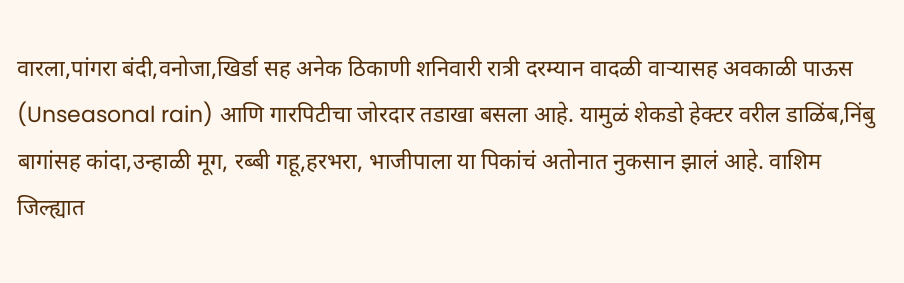वारला,पांगरा बंदी,वनोजा,खिर्डा सह अनेक ठिकाणी शनिवारी रात्री दरम्यान वादळी वाऱ्यासह अवकाळी पाऊस (Unseasonal rain) आणि गारपिटीचा जोरदार तडाखा बसला आहे. यामुळं शेकडो हेक्टर वरील डाळिंब,निंबु बागांसह कांदा,उन्हाळी मूग, रब्बी गहू,हरभरा, भाजीपाला या पिकांचं अतोनात नुकसान झालं आहे. वाशिम जिल्ह्यात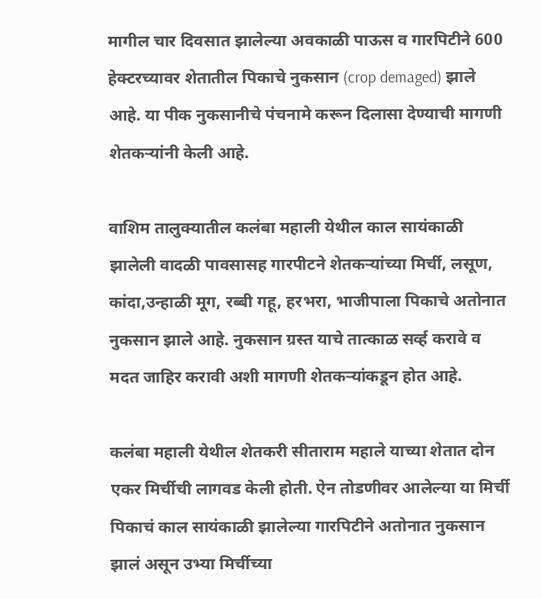मागील चार दिवसात झालेल्या अवकाळी पाऊस व गारपिटीने 600 हेक्टरच्यावर शेतातील पिकाचे नुकसान (crop demaged) झाले आहे. या पीक नुकसानीचे पंचनामे करून दिलासा देण्याची मागणी शेतकऱ्यांनी केली आहे.

वाशिम तालुक्यातील कलंबा महाली येथील काल सायंकाळी झालेली वादळी पावसासह गारपीटने शेतकऱ्यांच्या मिर्ची, लसूण, कांदा,उन्हाळी मूग, रब्बी गहू, हरभरा, भाजीपाला पिकाचे अतोनात नुकसान झाले आहे. नुकसान ग्रस्त याचे तात्काळ सर्व्ह करावे व मदत जाहिर करावी अशी मागणी शेतकऱ्यांकडून होत आहे.

कलंबा महाली येथील शेतकरी सीताराम महाले याच्या शेतात दोन एकर मिर्चीची लागवड केली होती. ऐन तोडणीवर आलेल्या या मिर्ची पिकाचं काल सायंकाळी झालेल्या गारपिटीने अतोनात नुकसान झालं असून उभ्या मिर्चीच्या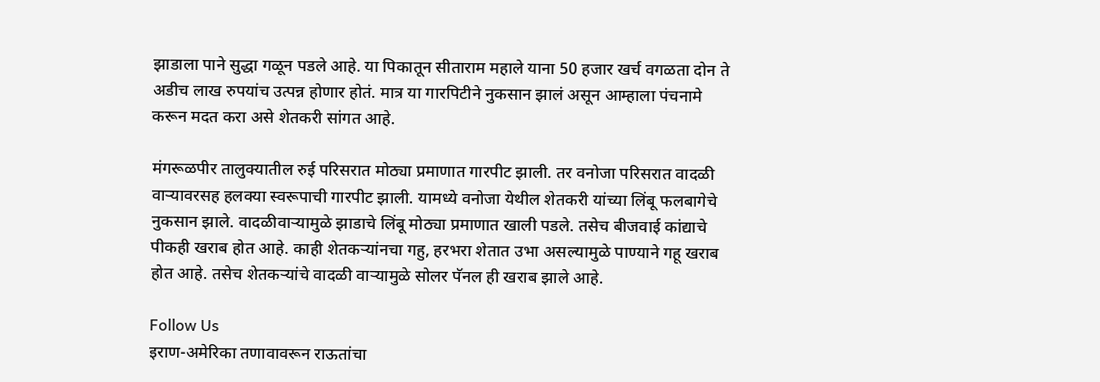झाडाला पाने सुद्धा गळून पडले आहे. या पिकातून सीताराम महाले याना 50 हजार खर्च वगळता दोन ते अडीच लाख रुपयांच उत्पन्न होणार होतं. मात्र या गारपिटीने नुकसान झालं असून आम्हाला पंचनामे करून मदत करा असे शेतकरी सांगत आहे.

मंगरूळपीर तालुक्यातील रुई परिसरात मोठ्या प्रमाणात गारपीट झाली. तर वनोजा परिसरात वादळी वाऱ्यावरसह हलक्या स्वरूपाची गारपीट झाली. यामध्ये वनोजा येथील शेतकरी यांच्या लिंबू फलबागेचे नुकसान झाले. वादळीवाऱ्यामुळे झाडाचे लिंबू मोठ्या प्रमाणात खाली पडले. तसेच बीजवाई कांद्याचे पीकही खराब होत आहे. काही शेतकऱ्यांनचा गहु, हरभरा शेतात उभा असल्यामुळे पाण्याने गहू खराब होत आहे. तसेच शेतकऱ्यांचे वादळी वाऱ्यामुळे सोलर पॅनल ही खराब झाले आहे.

Follow Us
इराण-अमेरिका तणावावरून राऊतांचा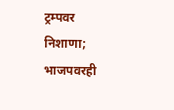ट्रम्पवर निशाणा; भाजपवरही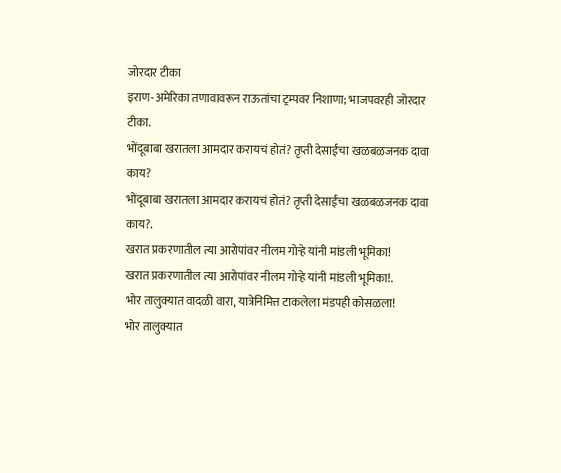जोरदार टीका
इराण-अमेरिका तणावावरून राऊतांचा ट्रम्पवर निशाणा; भाजपवरही जोरदार टीका.
भोंदूबाबा खरातला आमदार करायचं होतं? तृप्ती देसाईंचा खळबळजनक दावा काय?
भोंदूबाबा खरातला आमदार करायचं होतं? तृप्ती देसाईंचा खळबळजनक दावा काय?.
खरात प्रकरणातील त्या आरोपांवर नीलम गोऱ्हे यांनी मांडली भूमिका!
खरात प्रकरणातील त्या आरोपांवर नीलम गोऱ्हे यांनी मांडली भूमिका!.
भोर तालुक्यात वादळी वारा, यात्रेनिमित्त टाकलेला मंडपही कोसळला!
भोर तालुक्यात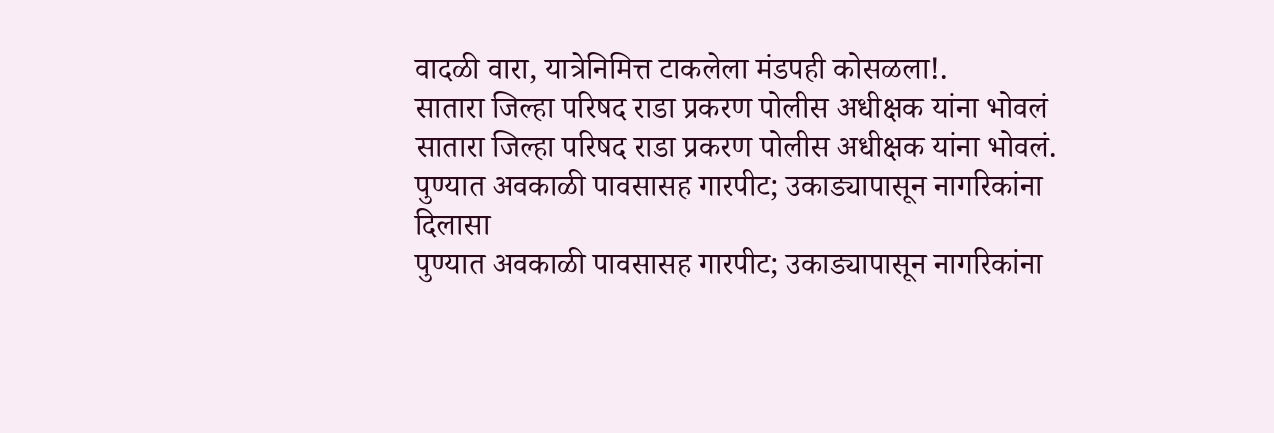वादळी वारा, यात्रेनिमित्त टाकलेला मंडपही कोसळला!.
सातारा जिल्हा परिषद राडा प्रकरण पोलीस अधीक्षक यांना भोवलं
सातारा जिल्हा परिषद राडा प्रकरण पोलीस अधीक्षक यांना भोवलं.
पुण्यात अवकाळी पावसासह गारपीट; उकाड्यापासून नागरिकांना दिलासा
पुण्यात अवकाळी पावसासह गारपीट; उकाड्यापासून नागरिकांना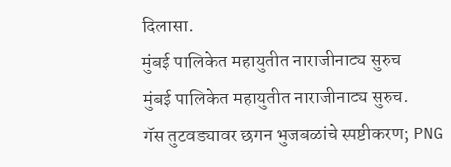दिलासा.
मुंबई पालिकेत महायुतीत नाराजीनाट्य सुरुच
मुंबई पालिकेत महायुतीत नाराजीनाट्य सुरुच.
गॅस तुटवड्यावर छगन भुजबळांचे स्पष्टीकरण; PNG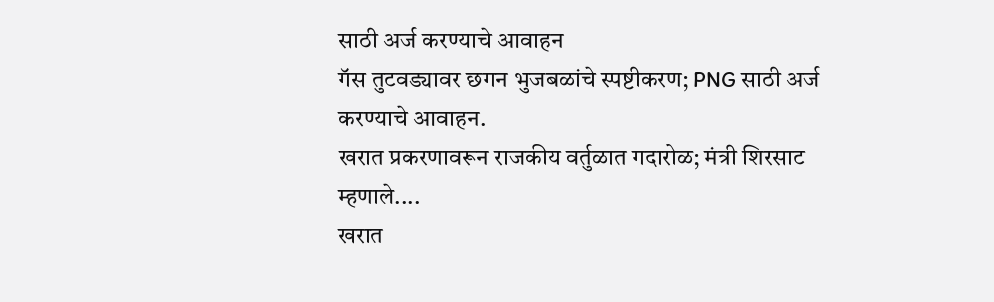साठी अर्ज करण्याचे आवाहन
गॅस तुटवड्यावर छगन भुजबळांचे स्पष्टीकरण; PNG साठी अर्ज करण्याचे आवाहन.
खरात प्रकरणावरून राजकीय वर्तुळात गदारोळ; मंत्री शिरसाट म्हणाले....
खरात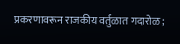प्रकरणावरून राजकीय वर्तुळात गदारोळ;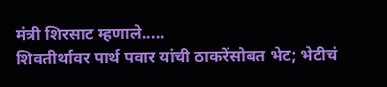मंत्री शिरसाट म्हणाले.....
शिवतीर्थावर पार्थ पवार यांची ठाकरेंसोबत भेट; भेटीचं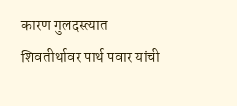कारण गुलदस्त्यात
शिवतीर्थावर पार्थ पवार यांची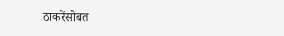ठाकरेंसोबत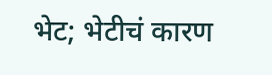भेट; भेटीचं कारण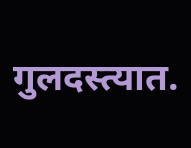गुलदस्त्यात.